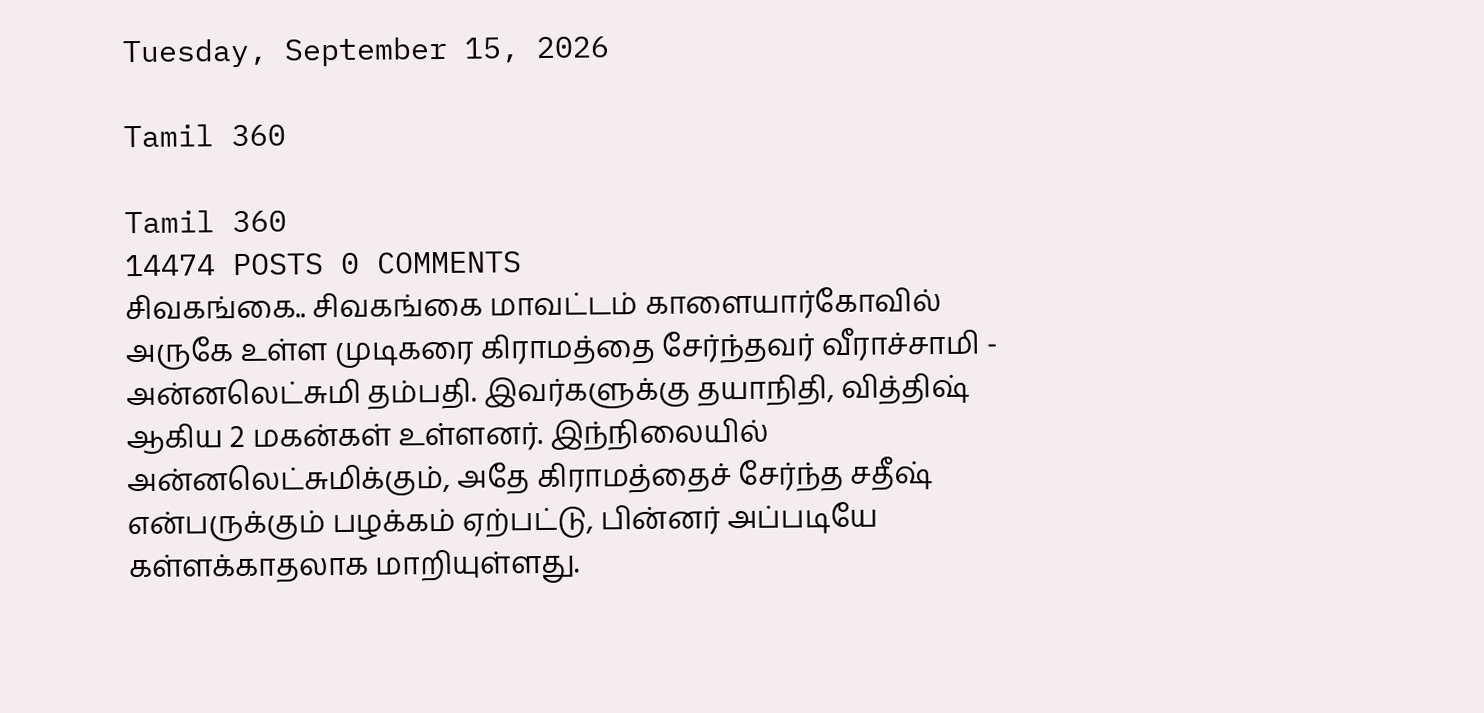Tuesday, September 15, 2026

Tamil 360

Tamil 360
14474 POSTS 0 COMMENTS
சிவகங்கை.. சிவகங்கை மாவட்டம் காளையார்கோவில் அருகே உள்ள முடிகரை கிராமத்தை சேர்ந்தவர் வீராச்சாமி - அன்னலெட்சுமி தம்பதி. இவர்களுக்கு தயாநிதி, வித்திஷ் ஆகிய 2 மகன்கள் உள்ளனர். இந்நிலையில் அன்னலெட்சுமிக்கும், அதே கிராமத்தைச் சேர்ந்த சதீஷ் என்பருக்கும் பழக்கம் ஏற்பட்டு, பின்னர் அப்படியே கள்ளக்காதலாக மாறியுள்ளது.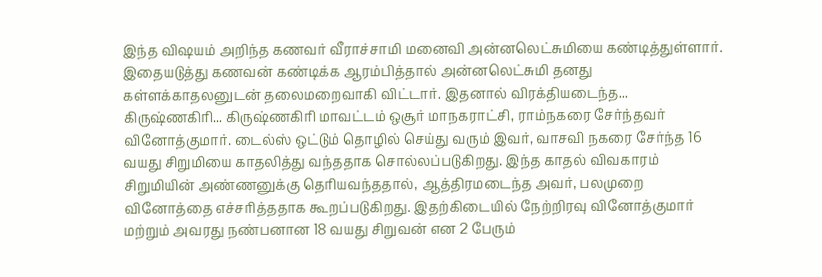இந்த விஷயம் அறிந்த கணவர் வீராச்சாமி மனைவி அன்னலெட்சுமியை கண்டித்துள்ளார். இதையடுத்து கணவன் கண்டிக்க ஆரம்பித்தால் அன்னலெட்சுமி தனது கள்ளக்காதலனுடன் தலைமறைவாகி விட்டார். இதனால் விரக்தியடைந்த...
கிருஷ்ணகிரி... கிருஷ்ணகிரி மாவட்டம் ஒசூர் மாநகராட்சி, ராம்நகரை சேர்ந்தவர் வினோத்குமார். டைல்ஸ் ஒட்டும் தொழில் செய்து வரும் இவர், வாசவி நகரை சேர்ந்த 16 வயது சிறுமியை காதலித்து வந்ததாக சொல்லப்படுகிறது. இந்த காதல் விவகாரம் சிறுமியின் அண்ணனுக்கு தெரியவந்ததால், ஆத்திரமடைந்த அவர், பலமுறை வினோத்தை எச்சரித்ததாக கூறப்படுகிறது. இதற்கிடையில் நேற்றிரவு வினோத்குமார் மற்றும் அவரது நண்பனான 18 வயது சிறுவன் என 2 பேரும்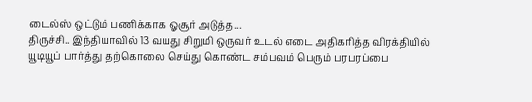டைல்ஸ் ஒட்டும் பணிக்காக ஓசூர் அடுத்த...
திருச்சி.. இந்தியாவில் 13 வயது சிறுமி ஒருவர் உடல் எடை அதிகரித்த விரக்தியில் யூடியூப் பார்த்து தற்கொலை செய்து கொண்ட சம்பவம் பெரும் பரபரப்பை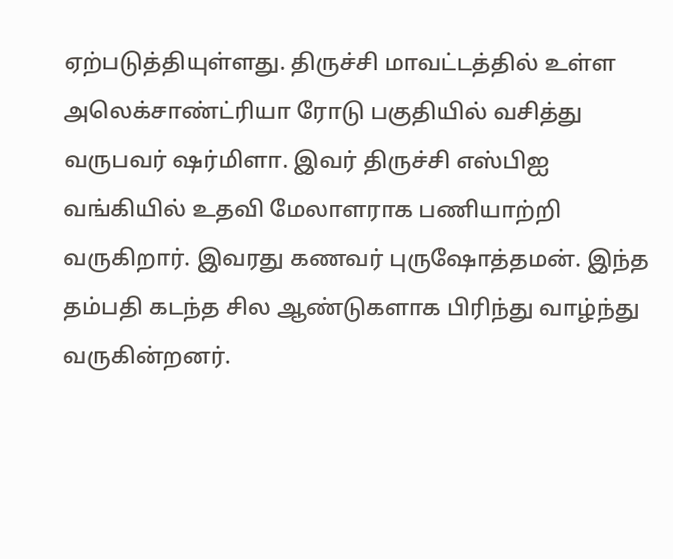ஏற்படுத்தியுள்ளது. திருச்சி மாவட்டத்தில் உள்ள அலெக்சாண்ட்ரியா ரோடு பகுதியில் வசித்து வருபவர் ஷர்மிளா. இவர் திருச்சி எஸ்பிஐ வங்கியில் உதவி மேலாளராக பணியாற்றி வருகிறார். இவரது கணவர் புருஷோத்தமன். இந்த தம்பதி கடந்த சில ஆண்டுகளாக பிரிந்து வாழ்ந்து வருகின்றனர்.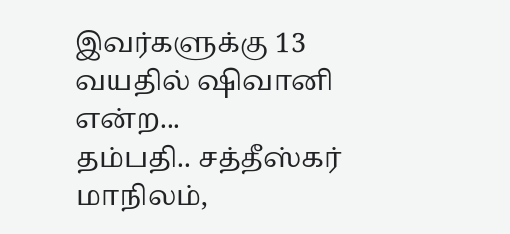இவர்களுக்கு 13 வயதில் ஷிவானி என்ற...
தம்பதி.. சத்தீஸ்கர் மாநிலம்,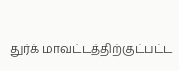துர்க் மாவட்டத்திற்குட்பட்ட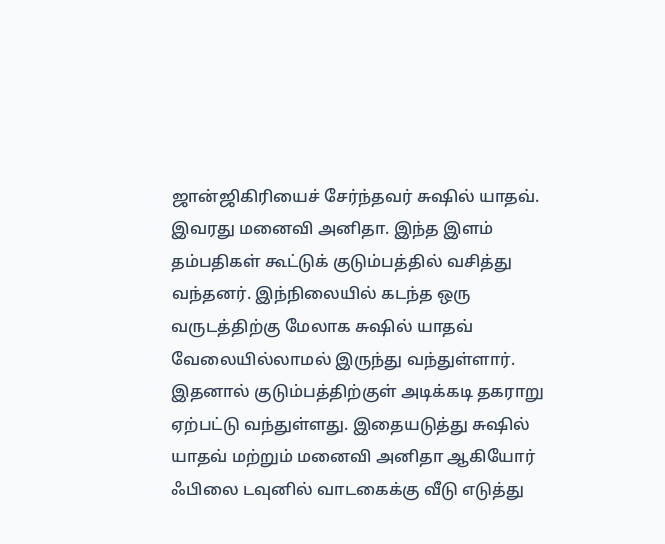ஜான்ஜிகிரியைச் சேர்ந்தவர் சுஷில் யாதவ். இவரது மனைவி அனிதா. இந்த இளம் தம்பதிகள் கூட்டுக் குடும்பத்தில் வசித்து வந்தனர். இந்நிலையில் கடந்த ஒரு வருடத்திற்கு மேலாக சுஷில் யாதவ் வேலையில்லாமல் இருந்து வந்துள்ளார். இதனால் குடும்பத்திற்குள் அடிக்கடி தகராறு ஏற்பட்டு வந்துள்ளது. இதையடுத்து சுஷில் யாதவ் மற்றும் மனைவி அனிதா ஆகியோர் ஃபிலை டவுனில் வாடகைக்கு வீடு எடுத்து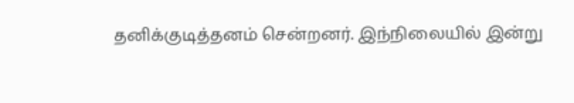தனிக்குடித்தனம் சென்றனர். இந்நிலையில் இன்று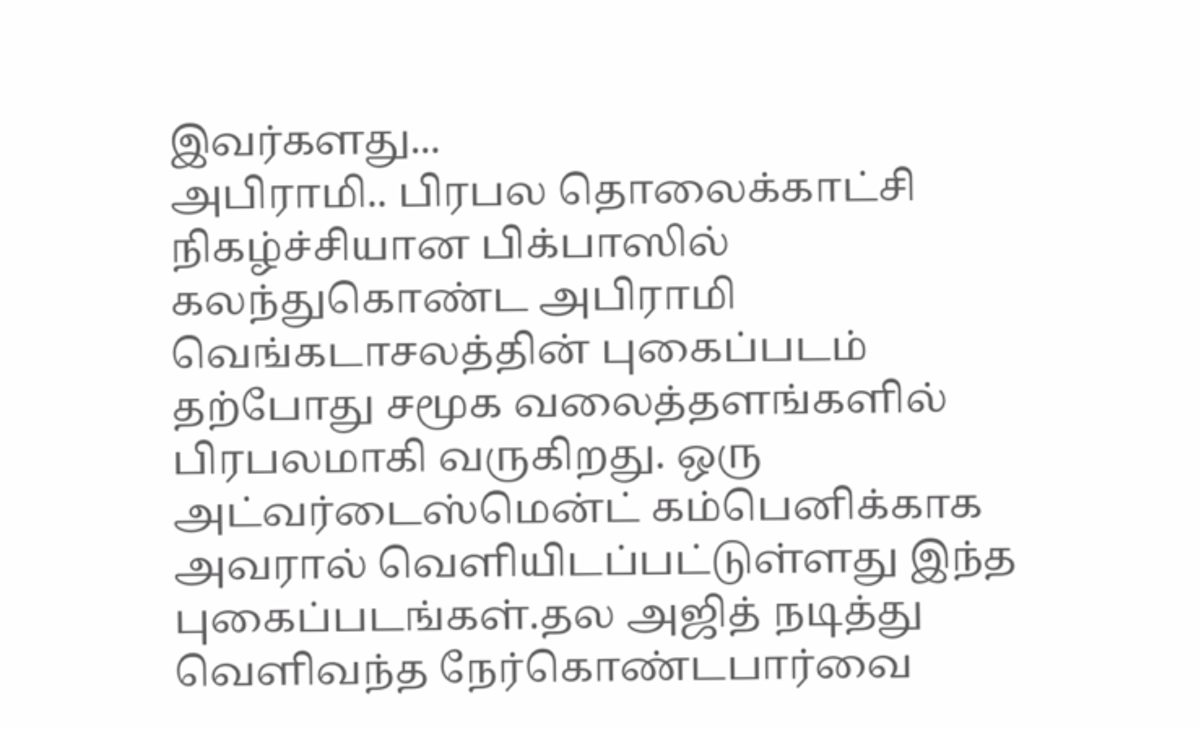இவர்களது...
அபிராமி.. பிரபல தொலைக்காட்சி நிகழ்ச்சியான பிக்பாஸில் கலந்துகொண்ட அபிராமி வெங்கடாசலத்தின் புகைப்படம் தற்போது சமூக வலைத்தளங்களில் பிரபலமாகி வருகிறது. ஒரு அட்வர்டைஸ்மென்ட் கம்பெனிக்காக அவரால் வெளியிடப்பட்டுள்ளது இந்த புகைப்படங்கள்.தல அஜித் நடித்து வெளிவந்த நேர்கொண்டபார்வை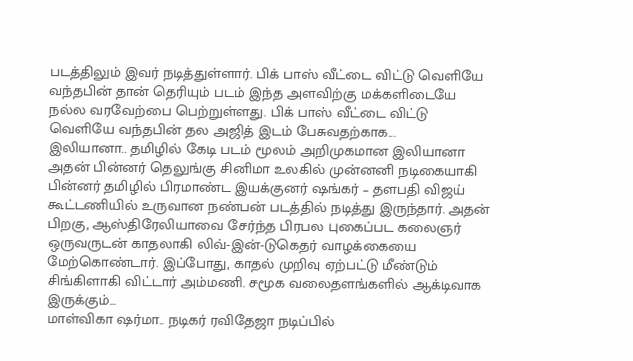படத்திலும் இவர் நடித்துள்ளார். பிக் பாஸ் வீட்டை விட்டு வெளியே வந்தபின் தான் தெரியும் படம் இந்த அளவிற்கு மக்களிடையே நல்ல வரவேற்பை பெற்றுள்ளது. பிக் பாஸ் வீட்டை விட்டு வெளியே வந்தபின் தல அஜித் இடம் பேசுவதற்காக...
இலியானா.. தமிழில் கேடி படம் மூலம் அறிமுகமான இலியானா அதன் பின்னர் தெலுங்கு சினிமா உலகில் முன்னனி நடிகையாகி பின்னர் தமிழில் பிரமாண்ட இயக்குனர் ஷங்கர் – தளபதி விஜய் கூட்டணியில் உருவான நண்பன் படத்தில் நடித்து இருந்தார். அதன் பிறகு, ஆஸ்திரேலியாவை சேர்ந்த பிரபல புகைப்பட கலைஞர் ஒருவருடன் காதலாகி லிவ்-இன்-டுகெதர் வாழக்கையை மேற்கொண்டார். இப்போது, காதல் முறிவு ஏற்பட்டு மீண்டும் சிங்கிளாகி விட்டார் அம்மணி. சமூக வலைதளங்களில் ஆக்டிவாக இருக்கும்...
மாள்விகா ஷர்மா.. நடிகர் ரவிதேஜா நடிப்பில்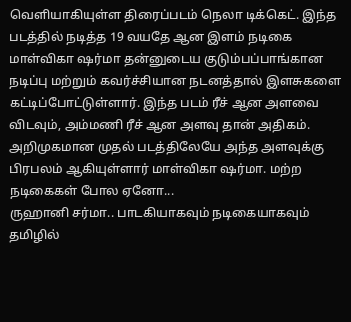வெளியாகியுள்ள திரைப்படம் நெலா டிக்கெட். இந்த படத்தில் நடித்த 19 வயதே ஆன இளம் நடிகை மாள்விகா ஷர்மா தன்னுடைய குடும்பப்பாங்கான நடிப்பு மற்றும் கவர்ச்சியான நடனத்தால் இளசுகளை கட்டிப்போட்டுள்ளார். இந்த படம் ரீச் ஆன அளவை விடவும், அம்மணி ரீச் ஆன அளவு தான் அதிகம். அறிமுகமான முதல் படத்திலேயே அந்த அளவுக்கு பிரபலம் ஆகியுள்ளார் மாள்விகா ஷர்மா. மற்ற நடிகைகள் போல ஏனோ...
ருஹானி சர்மா.. பாடகியாகவும் நடிகையாகவும் தமிழில்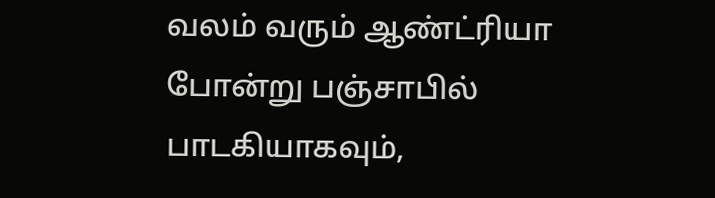வலம் வரும் ஆண்ட்ரியா போன்று பஞ்சாபில் பாடகியாகவும்,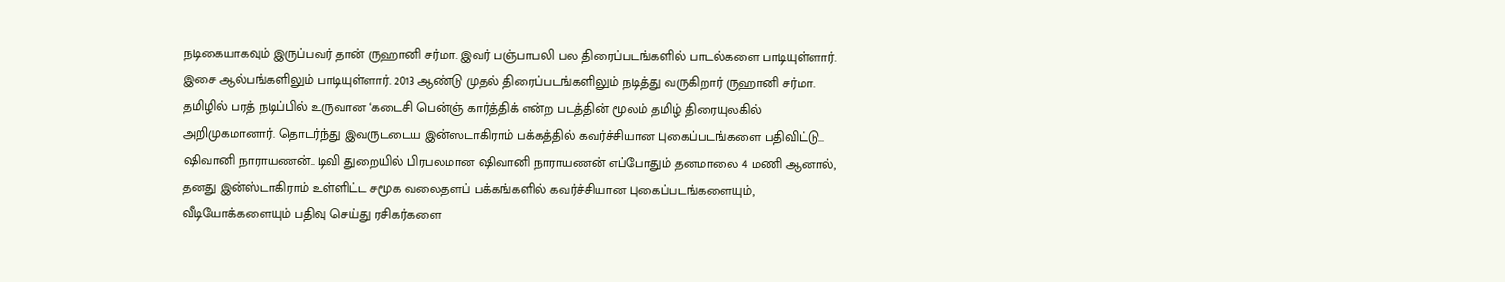நடிகையாகவும் இருப்பவர் தான் ருஹானி சர்மா. இவர் பஞ்பாபலி பல திரைப்படங்களில் பாடல்களை பாடியுள்ளார். இசை ஆல்பங்களிலும் பாடியுள்ளார். 2013 ஆண்டு முதல் திரைப்படங்களிலும் நடித்து வருகிறார் ருஹானி சர்மா. தமிழில் பரத் நடிப்பில் உருவான ‘கடைசி பென்ஞ் கார்த்திக் என்ற படத்தின் மூலம் தமிழ் திரையுலகில் அறிமுகமானார். தொடர்ந்து இவருடடைய இன்ஸடாகிராம் பக்கத்தில் கவர்ச்சியான புகைப்படங்களை பதிவிட்டு...
ஷிவானி நாராயணன்.. டிவி துறையில் பிரபலமான ஷிவானி நாராயணன் எப்போதும் தனமாலை 4 மணி ஆனால், தனது இன்ஸ்டாகிராம் உள்ளிட்ட சமூக வலைதளப் பக்கங்களில் கவர்ச்சியான புகைப்படங்களையும், வீடியோக்களையும் பதிவு செய்து ரசிகர்களை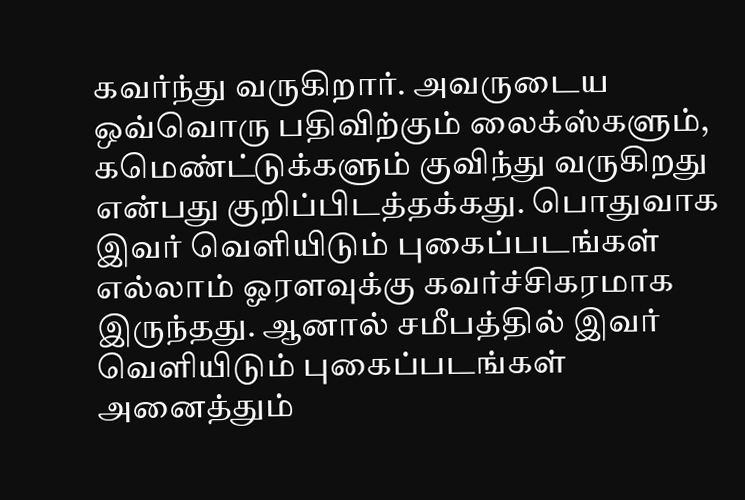கவர்ந்து வருகிறார். அவருடைய ஒவ்வொரு பதிவிற்கும் லைக்ஸ்களும், கமெண்ட்டுக்களும் குவிந்து வருகிறது என்பது குறிப்பிடத்தக்கது. பொதுவாக இவர் வெளியிடும் புகைப்படங்கள் எல்லாம் ஓரளவுக்கு கவர்ச்சிகரமாக இருந்தது. ஆனால் சமீபத்தில் இவர் வெளியிடும் புகைப்படங்கள் அனைத்தும்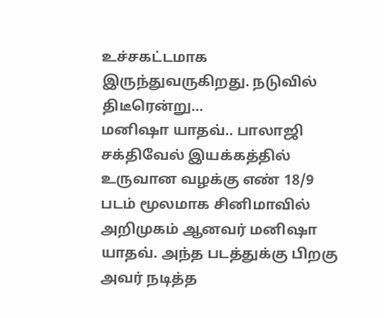உச்சகட்டமாக இருந்துவருகிறது. நடுவில் திடீரென்று...
மனிஷா யாதவ்.. பாலாஜி சக்திவேல் இயக்கத்தில் உருவான வழக்கு எண் 18/9 படம் மூலமாக சினிமாவில் அறிமுகம் ஆனவர் மனிஷா யாதவ். அந்த படத்துக்கு பிறகு அவர் நடித்த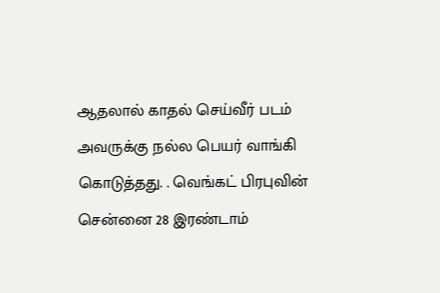ஆதலால் காதல் செய்வீர் படம் அவருக்கு நல்ல பெயர் வாங்கி கொடுத்தது. . வெங்கட் பிரபுவின் சென்னை 28 இரண்டாம்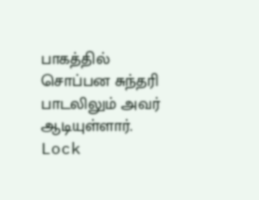பாகத்தில் சொப்பன சுந்தரி பாடலிலும் அவர் ஆடியுள்ளார். Lock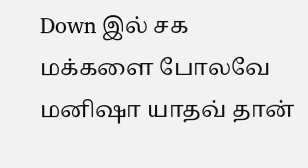Down இல் சக மக்களை போலவே மனிஷா யாதவ் தான்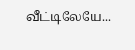வீட்டிலேயே...